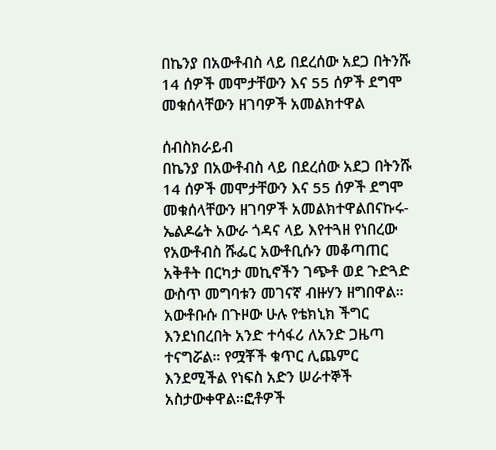በኬንያ በአውቶብስ ላይ በደረሰው አደጋ በትንሹ 14 ሰዎች መሞታቸውን እና 55 ሰዎች ደግሞ መቁሰላቸውን ዘገባዎች አመልክተዋል

ሰብስክራይብ
በኬንያ በአውቶብስ ላይ በደረሰው አደጋ በትንሹ 14 ሰዎች መሞታቸውን እና 55 ሰዎች ደግሞ መቁሰላቸውን ዘገባዎች አመልክተዋልበናኩሩ-ኤልዶሬት አውራ ጎዳና ላይ እየተጓዘ የነበረው የአውቶብስ ሹፌር አውቶቢሱን መቆጣጠር አቅቶት በርካታ መኪኖችን ገጭቶ ወደ ጉድጓድ ውስጥ መግባቱን መገናኛ ብዙሃን ዘግበዋል። አውቶቡሱ በጉዞው ሁሉ የቴክኒክ ችግር እንደነበረበት አንድ ተሳፋሪ ለአንድ ጋዜጣ ተናግሯል። የሟቾች ቁጥር ሊጨምር እንደሚችል የነፍስ አድን ሠራተኞች አስታውቀዋል።ፎቶዎች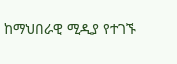ከማህበራዊ ሚዲያ የተገኙ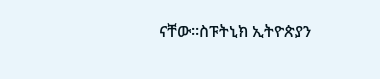ናቸው።ስፑትኒክ ኢትዮጵያን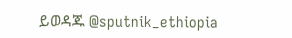ይወዳጁ @sputnik_ethiopia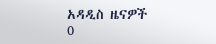አዳዲስ ዜናዎች
0